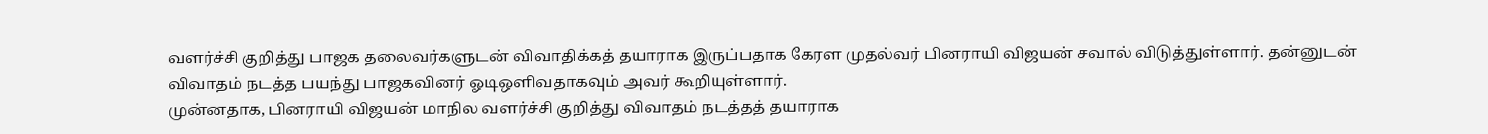வளர்ச்சி குறித்து பாஜக தலைவர்களுடன் விவாதிக்கத் தயாராக இருப்பதாக கேரள முதல்வர் பினராயி விஜயன் சவால் விடுத்துள்ளார். தன்னுடன் விவாதம் நடத்த பயந்து பாஜகவினர் ஓடிஒளிவதாகவும் அவர் கூறியுள்ளார்.
முன்னதாக, பினராயி விஜயன் மாநில வளர்ச்சி குறித்து விவாதம் நடத்தத் தயாராக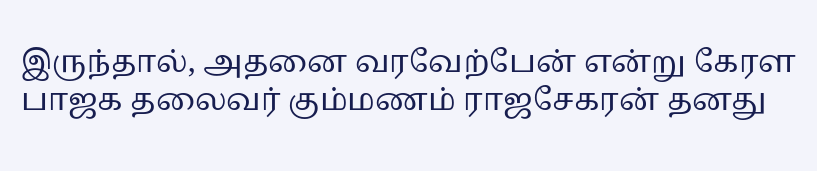இருந்தால், அதனை வரவேற்பேன் என்று கேரள பாஜக தலைவர் கும்மணம் ராஜசேகரன் தனது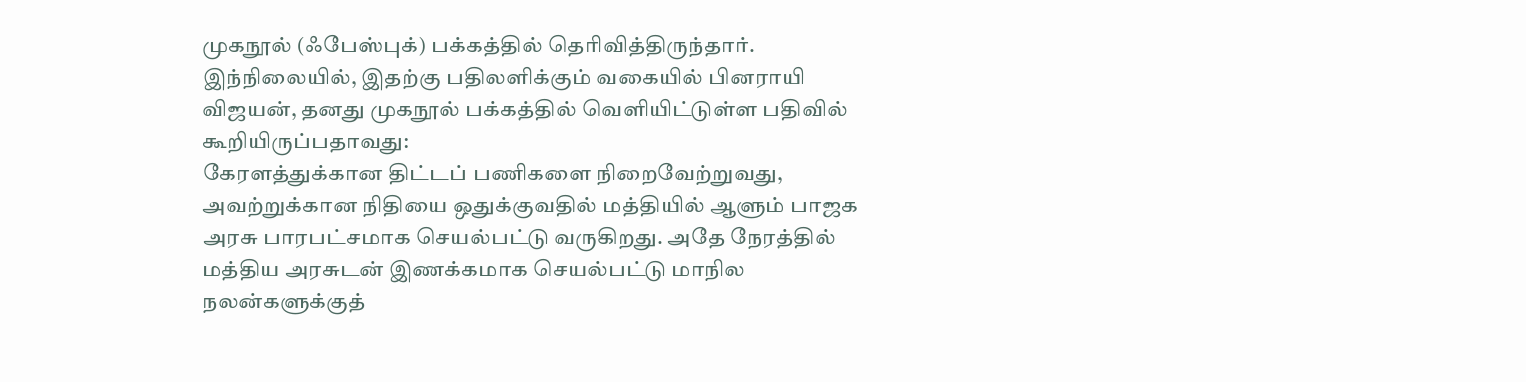முகநூல் (ஃபேஸ்புக்) பக்கத்தில் தெரிவித்திருந்தார்.
இந்நிலையில், இதற்கு பதிலளிக்கும் வகையில் பினராயி விஜயன், தனது முகநூல் பக்கத்தில் வெளியிட்டுள்ள பதிவில் கூறியிருப்பதாவது:
கேரளத்துக்கான திட்டப் பணிகளை நிறைவேற்றுவது, அவற்றுக்கான நிதியை ஒதுக்குவதில் மத்தியில் ஆளும் பாஜக அரசு பாரபட்சமாக செயல்பட்டு வருகிறது. அதே நேரத்தில் மத்திய அரசுடன் இணக்கமாக செயல்பட்டு மாநில நலன்களுக்குத்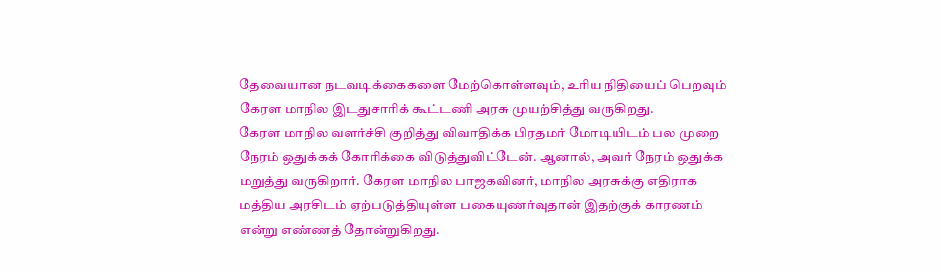தேவையான நடவடிக்கைகளை மேற்கொள்ளவும், உரிய நிதியைப் பெறவும் கேரள மாநில இடதுசாரிக் கூட்டணி அரசு முயற்சித்து வருகிறது.
கேரள மாநில வளர்ச்சி குறித்து விவாதிக்க பிரதமர் மோடியிடம் பல முறை நேரம் ஒதுக்கக் கோரிக்கை விடுத்துவிட்டேன். ஆனால், அவர் நேரம் ஒதுக்க மறுத்து வருகிறார். கேரள மாநில பாஜகவினர், மாநில அரசுக்கு எதிராக மத்திய அரசிடம் ஏற்படுத்தியுள்ள பகையுணர்வுதான் இதற்குக் காரணம் என்று எண்ணத் தோன்றுகிறது.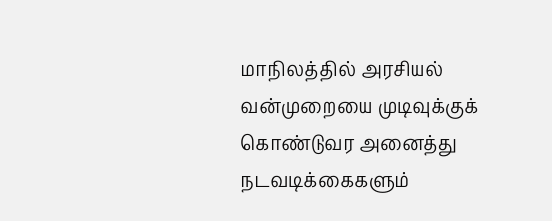மாநிலத்தில் அரசியல் வன்முறையை முடிவுக்குக் கொண்டுவர அனைத்து நடவடிக்கைகளும்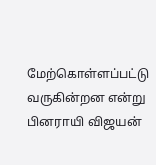மேற்கொள்ளப்பட்டு வருகின்றன என்று பினராயி விஜயன்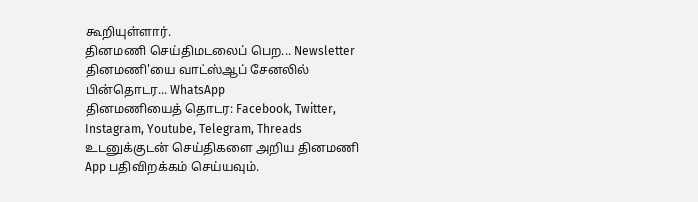கூறியுள்ளார்.
தினமணி செய்திமடலைப் பெற... Newsletter
தினமணி'யை வாட்ஸ்ஆப் சேனலில் பின்தொடர... WhatsApp
தினமணியைத் தொடர: Facebook, Twitter, Instagram, Youtube, Telegram, Threads
உடனுக்குடன் செய்திகளை அறிய தினமணி App பதிவிறக்கம் செய்யவும்.